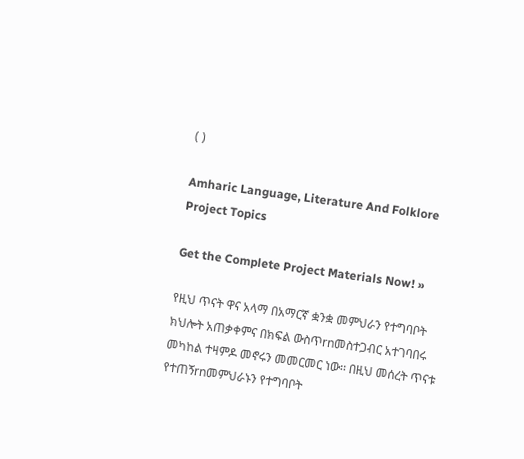( )

Amharic Language, Literature And Folklore Project Topics

Get the Complete Project Materials Now! »

የዚህ ጥናት ዋና አላማ በአማርኛ ቋንቋ መምህራን የተግባቦት ክህሎት አጠቃቀምና በክፍል ውስጥrnመስተጋብር አተገባበሩ መካከል ተዛምዶ መኖሩን መመርመር ነው፡፡ በዚህ መሰረት ጥናቱ የተጠኝrnመምህራኑን የተግባቦት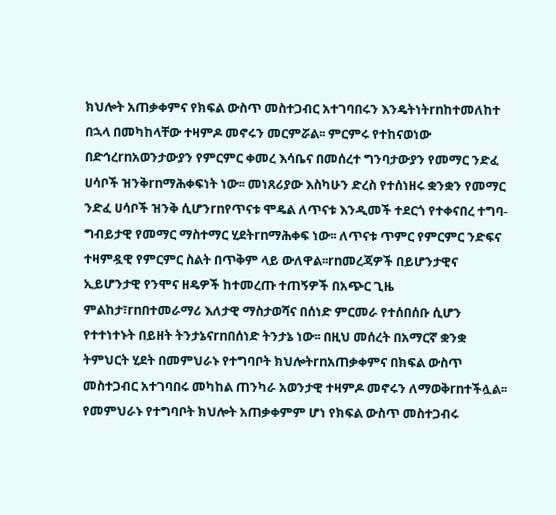ክህሎት አጠቃቀምና የክፍል ውስጥ መስተጋብር አተገባበሩን እንዴትነትrnከተመለከተ በኋላ በመካከላቸው ተዛምዶ መኖሩን መርምሯል፡፡ ምርምሩ የተከናወነው በድኅረrnአወንታውያን የምርምር ቀመረ እሳቤና በመሰረተ ግንባታውያን የመማር ንድፈ ሀሳቦች ዝንቅrnማሕቀፍነት ነው፡፡ መነጸሪያው እስካሁን ድረስ የተሰነዘሩ ቋንቋን የመማር ንድፈ ሀሳቦች ዝንቅ ሲሆንrnየጥናቱ ሞዴል ለጥናቱ እንዲመች ተደርጎ የተቀናበረ ተግባ-ግብይታዊ የመማር ማስተማር ሂደትrnማሕቀፍ ነው፡፡ ለጥናቱ ጥምር የምርምር ንድፍና ተዛምዷዊ የምርምር ስልት በጥቅም ላይ ውለዋል፡፡rnመረጃዎች በይሆንታዊና ኢይሆንታዊ የንሞና ዘዴዎች ከተመረጡ ተጠኝዎች በአጭር ጊዜ ምልከታ፣rnበተመራማሪ እለታዊ ማስታወሻና በሰነድ ምርመራ የተሰበሰቡ ሲሆን የተተነተኑት በይዘት ትንታኔናrnበሰነድ ትንታኔ ነው፡፡ በዚህ መሰረት በአማርኛ ቋንቋ ትምህርት ሂደት በመምህራኑ የተግባቦት ክህሎትrnአጠቃቀምና በክፍል ውስጥ መስተጋብር አተገባበሩ መካከል ጠንካራ አወንታዊ ተዛምዶ መኖሩን ለማወቅrnተችሏል፡፡ የመምህራኑ የተግባቦት ክህሎት አጠቃቀምም ሆነ የክፍል ውስጥ መስተጋብሩ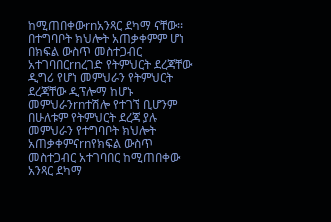ከሚጠበቀውrnአንጻር ደካማ ናቸው፡፡ በተግባቦት ክህሎት አጠቃቀምም ሆነ በክፍል ውስጥ መስተጋብር አተገባበርrnረገድ የትምህርት ደረጃቸው ዲግሪ የሆነ መምህራን የትምህርት ደረጃቸው ዲፕሎማ ከሆኑ መምህራንrnተሽሎ የተገኘ ቢሆንም በሁለቱም የትምህርት ደረጃ ያሉ መምህራን የተግባቦት ክህሎት አጠቃቀምናrnየክፍል ውስጥ መስተጋብር አተገባበር ከሚጠበቀው አንጻር ደካማ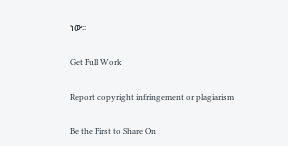ነው፡፡

Get Full Work

Report copyright infringement or plagiarism

Be the First to Share On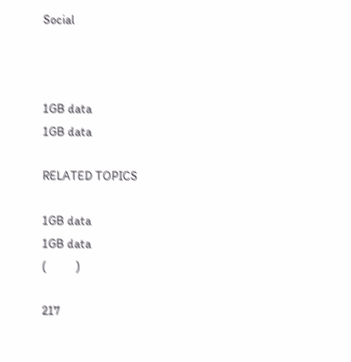Social



1GB data
1GB data

RELATED TOPICS

1GB data
1GB data
(          )

217